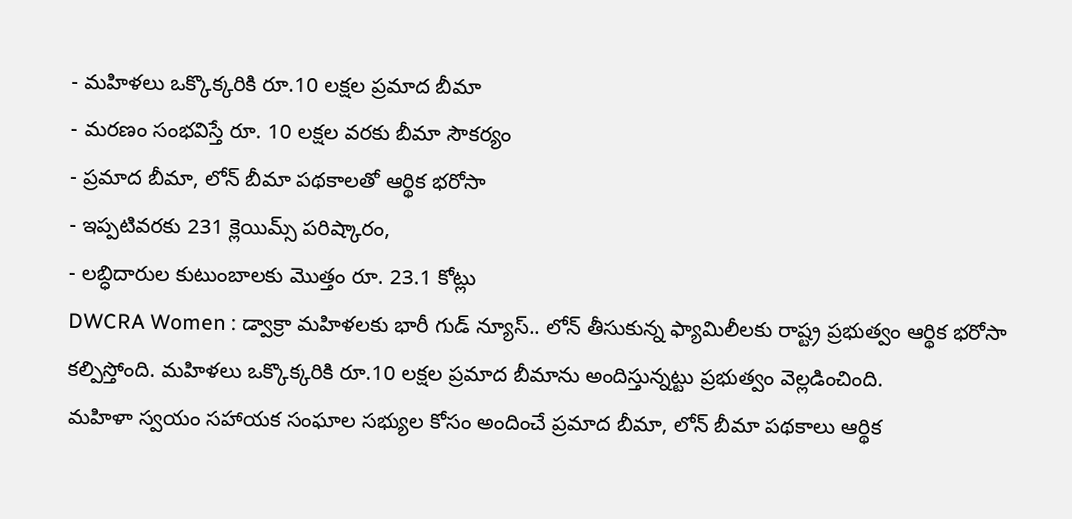- మహిళలు ఒక్కొక్కరికి రూ.10 లక్షల ప్రమాద బీమా
- మరణం సంభవిస్తే రూ. 10 లక్షల వరకు బీమా సౌకర్యం
- ప్రమాద బీమా, లోన్ బీమా పథకాలతో ఆర్థిక భరోసా
- ఇప్పటివరకు 231 క్లెయిమ్స్ పరిష్కారం,
- లబ్ధిదారుల కుటుంబాలకు మొత్తం రూ. 23.1 కోట్లు
DWCRA Women : డ్వాక్రా మహిళలకు భారీ గుడ్ న్యూస్.. లోన్ తీసుకున్న ఫ్యామిలీలకు రాష్ట్ర ప్రభుత్వం ఆర్థిక భరోసా కల్పిస్తోంది. మహిళలు ఒక్కొక్కరికి రూ.10 లక్షల ప్రమాద బీమాను అందిస్తున్నట్టు ప్రభుత్వం వెల్లడించింది.
మహిళా స్వయం సహాయక సంఘాల సభ్యుల కోసం అందించే ప్రమాద బీమా, లోన్ బీమా పథకాలు ఆర్థిక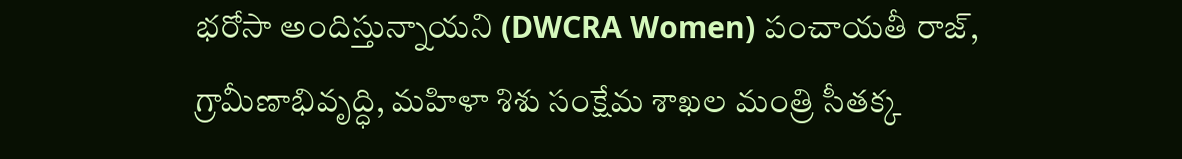భరోసా అందిస్తున్నాయని (DWCRA Women) పంచాయతీ రాజ్, గ్రామీణాభివృద్ధి, మహిళా శిశు సంక్షేమ శాఖల మంత్రి సీతక్క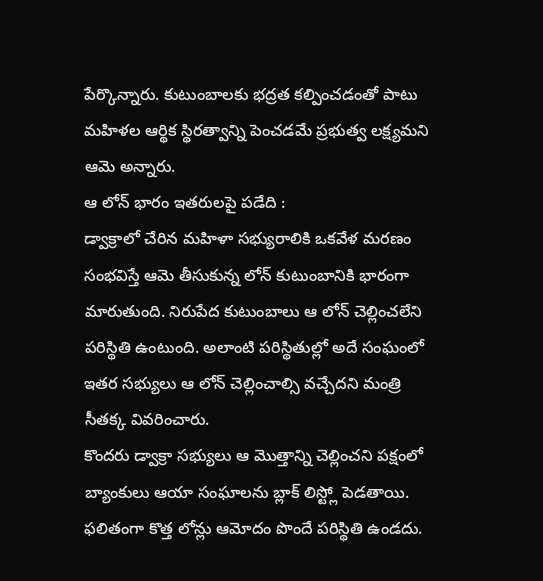పేర్కొన్నారు. కుటుంబాలకు భద్రత కల్పించడంతో పాటు మహిళల ఆర్థిక స్థిరత్వాన్ని పెంచడమే ప్రభుత్వ లక్ష్యమని ఆమె అన్నారు.
ఆ లోన్ భారం ఇతరులపై పడేది :
డ్వాక్రాలో చేరిన మహిళా సభ్యురాలికి ఒకవేళ మరణం సంభవిస్తే ఆమె తీసుకున్న లోన్ కుటుంబానికి భారంగా మారుతుంది. నిరుపేద కుటుంబాలు ఆ లోన్ చెల్లించలేని పరిస్థితి ఉంటుంది. అలాంటి పరిస్థితుల్లో అదే సంఘంలో ఇతర సభ్యులు ఆ లోన్ చెల్లించాల్సి వచ్చేదని మంత్రి సీతక్క వివరించారు.
కొందరు డ్వాక్రా సభ్యులు ఆ మొత్తాన్ని చెల్లించని పక్షంలో బ్యాంకులు ఆయా సంఘాలను బ్లాక్ లిస్ట్లో పెడతాయి. ఫలితంగా కొత్త లోన్లు ఆమోదం పొందే పరిస్థితి ఉండదు.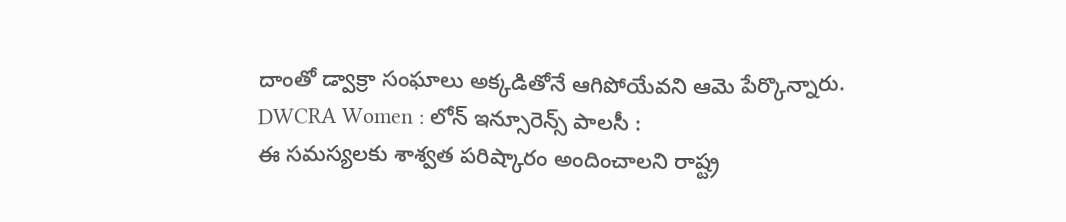దాంతో డ్వాక్రా సంఘాలు అక్కడితోనే ఆగిపోయేవని ఆమె పేర్కొన్నారు.
DWCRA Women : లోన్ ఇన్సూరెన్స్ పాలసీ :
ఈ సమస్యలకు శాశ్వత పరిష్కారం అందించాలని రాష్ట్ర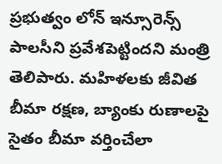ప్రభుత్వం లోన్ ఇన్సూరెన్స్ పాలసీని ప్రవేశపెట్టిందని మంత్రి తెలిపారు. మహిళలకు జీవిత బీమా రక్షణ, బ్యాంకు రుణాలపై సైతం బీమా వర్తించేలా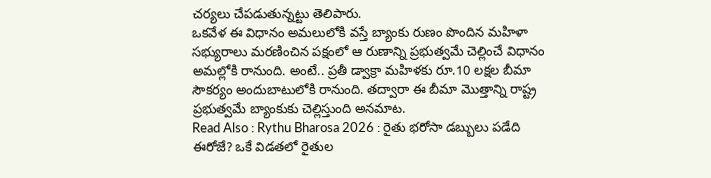చర్యలు చేపడుతున్నట్టు తెలిపారు.
ఒకవేళ ఈ విధానం అమలులోకి వస్తే బ్యాంకు రుణం పొందిన మహిళా సభ్యురాలు మరణించిన పక్షంలో ఆ రుణాన్ని ప్రభుత్వమే చెల్లించే విధానం అమల్లోకి రానుంది. అంటే.. ప్రతీ డ్వాక్రా మహిళకు రూ.10 లక్షల బీమా సౌకర్యం అందుబాటులోకి రానుంది. తద్వారా ఈ బీమా మొత్తాన్ని రాష్ట్ర ప్రభుత్వమే బ్యాంకుకు చెల్లిస్తుంది అనమాట.
Read Also : Rythu Bharosa 2026 : రైతు భరోసా డబ్బులు పడేది ఈరోజే? ఒకే విడతలో రైతుల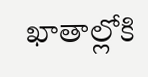ఖాతాల్లోకి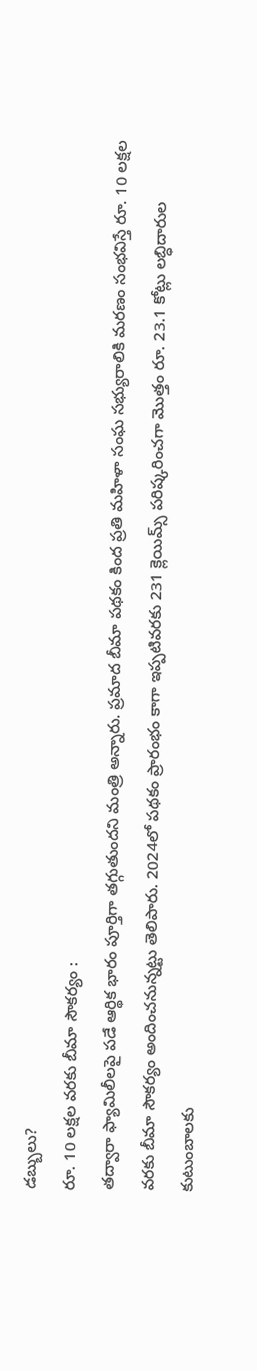డబ్బులు?
రూ. 10 లక్షల వరకు బీమా సౌకర్యం :
తద్వారా ఫ్యామిలీలపై పడే ఆర్థిక భారం పూర్తిగా తగ్గుతుందని మంత్రి అన్నారు. ప్రమాద బీమా పథకం కింద ప్రతి మహిళా సంఘ సభ్యురాలికి మరణం సంభవిస్తే రూ. 10 లక్షల వరకు బీమా సౌకర్యం అందించనున్నట్టు తెలిపారు. 2024లో పథకం ప్రారంభం కాగా ఇప్పటివరకు 231 క్లెయిమ్స్ పరిష్కరించగా మొత్తం రూ. 23.1 కోట్లు లబ్ధిదారుల కుటుంబాలకు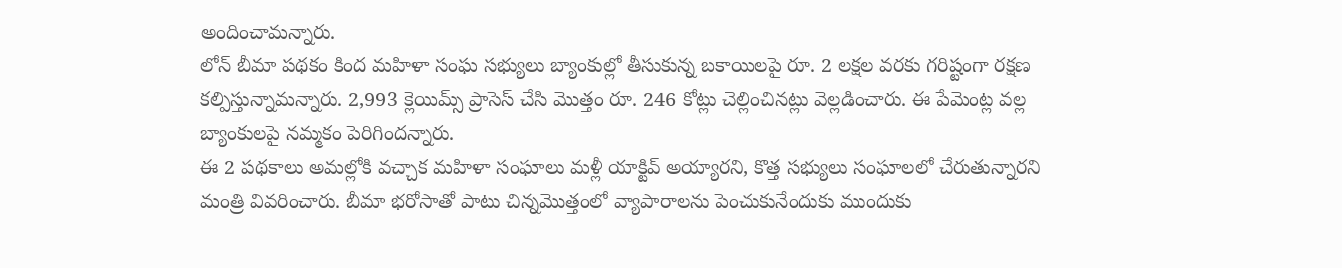అందించామన్నారు.
లోన్ బీమా పథకం కింద మహిళా సంఘ సభ్యులు బ్యాంకుల్లో తీసుకున్న బకాయిలపై రూ. 2 లక్షల వరకు గరిష్టంగా రక్షణ కల్పిస్తున్నామన్నారు. 2,993 క్లెయిమ్స్ ప్రాసెస్ చేసి మొత్తం రూ. 246 కోట్లు చెల్లించినట్లు వెల్లడించారు. ఈ పేమెంట్ల వల్ల బ్యాంకులపై నమ్మకం పెరిగిందన్నారు.
ఈ 2 పథకాలు అమల్లోకి వచ్చాక మహిళా సంఘాలు మళ్లీ యాక్టివ్ అయ్యారని, కొత్త సభ్యులు సంఘాలలో చేరుతున్నారని మంత్రి వివరించారు. బీమా భరోసాతో పాటు చిన్నమొత్తంలో వ్యాపారాలను పెంచుకునేందుకు ముందుకు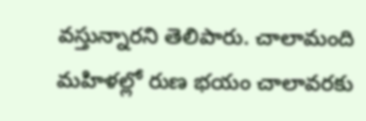వస్తున్నారని తెలిపారు. చాలామంది మహిళల్లో రుణ భయం చాలావరకు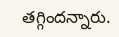తగ్గిందన్నారు.